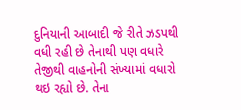દુનિયાની આબાદી જે રીતે ઝડપથી વધી રહી છે તેનાથી પણ વધારે તેજીથી વાહનોની સંખ્યામાં વધારો થઇ રહ્યો છે. તેના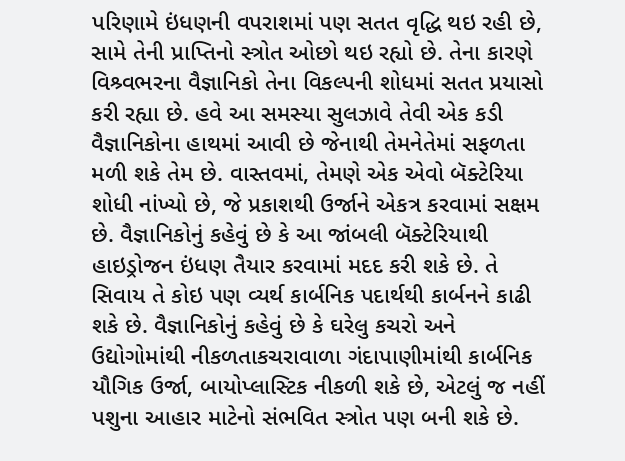પરિણામે ઇંધણની વપરાશમાં પણ સતત વૃદ્ધિ થઇ રહી છે, સામે તેની પ્રાપ્તિનો સ્ત્રોત ઓછો થઇ રહ્યો છે. તેના કારણે વિશ્ર્વભરના વૈજ્ઞાનિકો તેના વિકલ્પની શોધમાં સતત પ્રયાસો કરી રહ્યા છે. હવે આ સમસ્યા સુલઝાવે તેવી એક કડી વૈજ્ઞાનિકોના હાથમાં આવી છે જેનાથી તેમનેતેમાં સફળતા મળી શકે તેમ છે. વાસ્તવમાં, તેમણે એક એવો બૅક્ટેરિયા શોધી નાંખ્યો છે, જે પ્રકાશથી ઉર્જાને એકત્ર કરવામાં સક્ષમ છે. વૈજ્ઞાનિકોનું કહેવું છે કે આ જાંબલી બૅક્ટેરિયાથી હાઇડ્રોજન ઇંધણ તૈયાર કરવામાં મદદ કરી શકે છે. તે સિવાય તે કોઇ પણ વ્યર્થ કાર્બનિક પદાર્થથી કાર્બનને કાઢી શકે છે. વૈજ્ઞાનિકોનું કહેવું છે કે ઘરેલુ કચરો અને ઉદ્યોગોમાંથી નીકળતાકચરાવાળા ગંદાપાણીમાંથી કાર્બનિક યૌગિક ઉર્જા, બાયોપ્લાસ્ટિક નીકળી શકે છે, એટલું જ નહીં પશુના આહાર માટેનો સંભવિત સ્ત્રોત પણ બની શકે છે.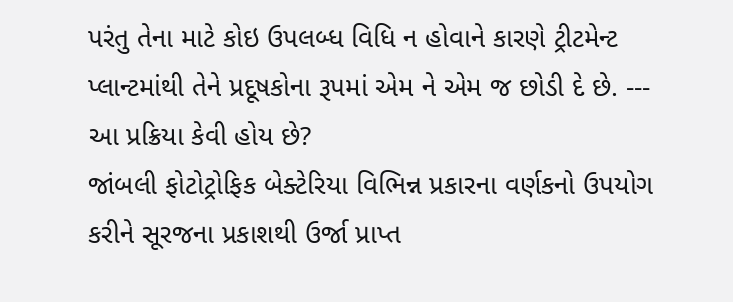પરંતુ તેના માટે કોઇ ઉપલબ્ધ વિધિ ન હોવાને કારણે ટ્રીટમેન્ટ પ્લાન્ટમાંથી તેને પ્રદૂષકોના રૂપમાં એમ ને એમ જ છોડી દે છે. ---
આ પ્રક્રિયા કેવી હોય છે?
જાંબલી ફોટોટ્રોફિક બેક્ટેરિયા વિભિન્ન પ્રકારના વર્ણકનો ઉપયોગ કરીને સૂરજના પ્રકાશથી ઉર્જા પ્રાપ્ત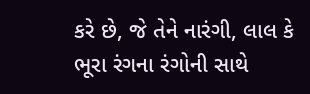કરે છે, જે તેને નારંગી, લાલ કે ભૂરા રંગના રંગોની સાથે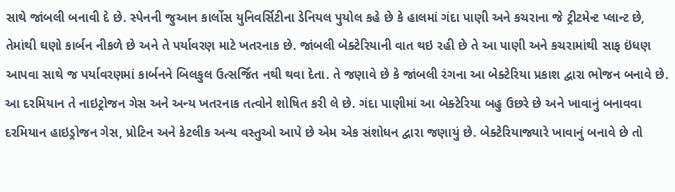સાથે જાંબલી બનાવી દે છે. સ્પેનની જુઆન કાર્લોસ યુનિવર્સિટીના ડેનિયલ પુયોલ કહે છે કે હાલમાં ગંદા પાણી અને કચરાના જે ટ્રીટમેન્ટ પ્લાન્ટ છે, તેમાંથી ઘણો કાર્બન નીકળે છે અને તે પર્યાવરણ માટે ખતરનાક છે. જાંબલી બેક્ટેરિયાની વાત થઇ રહી છે તે આ પાણી અને કચરામાંથી સાફ ઇંધણ આપવા સાથે જ પર્યાવરણમાં કાર્બનને બિલકુલ ઉત્સર્જિત નથી થવા દેતા. તે જણાવે છે કે જાંબલી રંગના આ બેક્ટેરિયા પ્રકાશ દ્વારા ભોજન બનાવે છે. આ દરમિયાન તે નાઇટ્રોજન ગેસ અને અન્ય ખતરનાક તત્વોને શોષિત કરી લે છે. ગંદા પાણીમાં આ બેક્ટેરિયા બહુ ઉછરે છે અને ખાવાનું બનાવવા દરમિયાન હાઇડ્રોજન ગેસ, પ્રોટિન અને કેટલીક અન્ય વસ્તુઓ આપે છે એમ એક સંશોધન દ્વારા જણાયું છે. બેક્ટેરિયાજ્યારે ખાવાનું બનાવે છે તો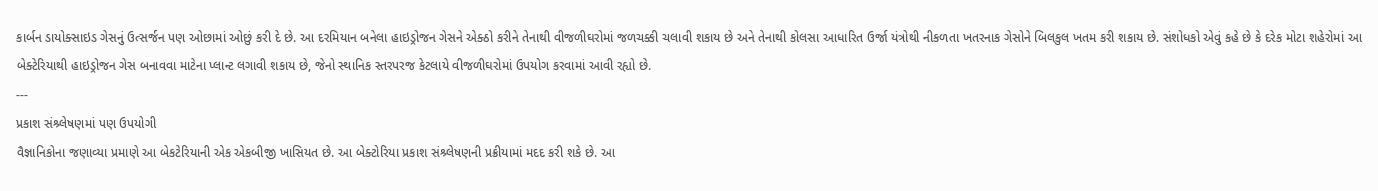કાર્બન ડાયોક્સાઇડ ગેસનું ઉત્સર્જન પણ ઓછામાં ઓછું કરી દે છે. આ દરમિયાન બનેલા હાઇડ્રોજન ગેસને એક્ઠો કરીને તેનાથી વીજળીઘરોમાં જળચક્કી ચલાવી શકાય છે અને તેનાથી કોલસા આધારિત ઉર્જા યંત્રોથી નીકળતા ખતરનાક ગેસોને બિલકુલ ખતમ કરી શકાય છે. સંશોધકો એવું કહે છે કે દરેક મોટા શહેરોમાં આ બેક્ટેરિયાથી હાઇડ્રોજન ગેસ બનાવવા માટેના પ્લાન્ટ લગાવી શકાય છે, જેનો સ્થાનિક સ્તરપરજ કેટલાયે વીજળીઘરોમાં ઉપયોગ કરવામાં આવી રહ્યો છે.
---
પ્રકાશ સંશ્ર્લેષણમાં પણ ઉપયોગી
વૈજ્ઞાનિકોના જણાવ્યા પ્રમાણે આ બેકટેરિયાની એક એકબીજી ખાસિયત છે. આ બેક્ટોરિયા પ્રકાશ સંશ્ર્લેષણની પ્રક્રીયામાં મદદ કરી શકે છે. આ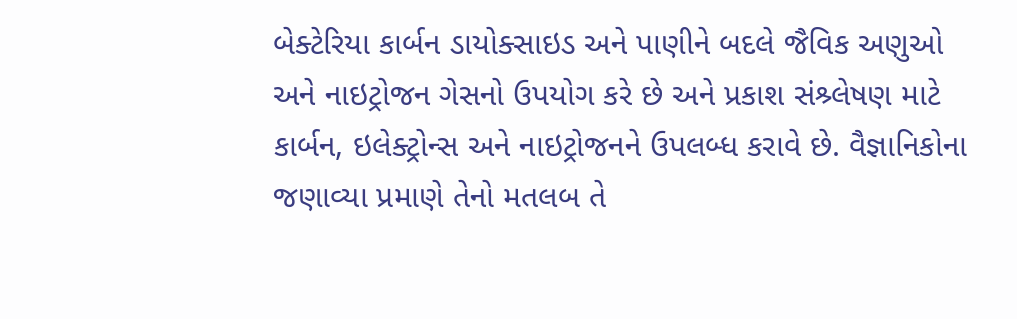બેક્ટેરિયા કાર્બન ડાયોક્સાઇડ અને પાણીને બદલે જૈવિક અણુઓ અને નાઇટ્રોજન ગેસનો ઉપયોગ કરે છે અને પ્રકાશ સંશ્ર્લેષણ માટે કાર્બન, ઇલેક્ટ્રોન્સ અને નાઇટ્રોજનને ઉપલબ્ધ કરાવે છે. વૈજ્ઞાનિકોના જણાવ્યા પ્રમાણે તેનો મતલબ તે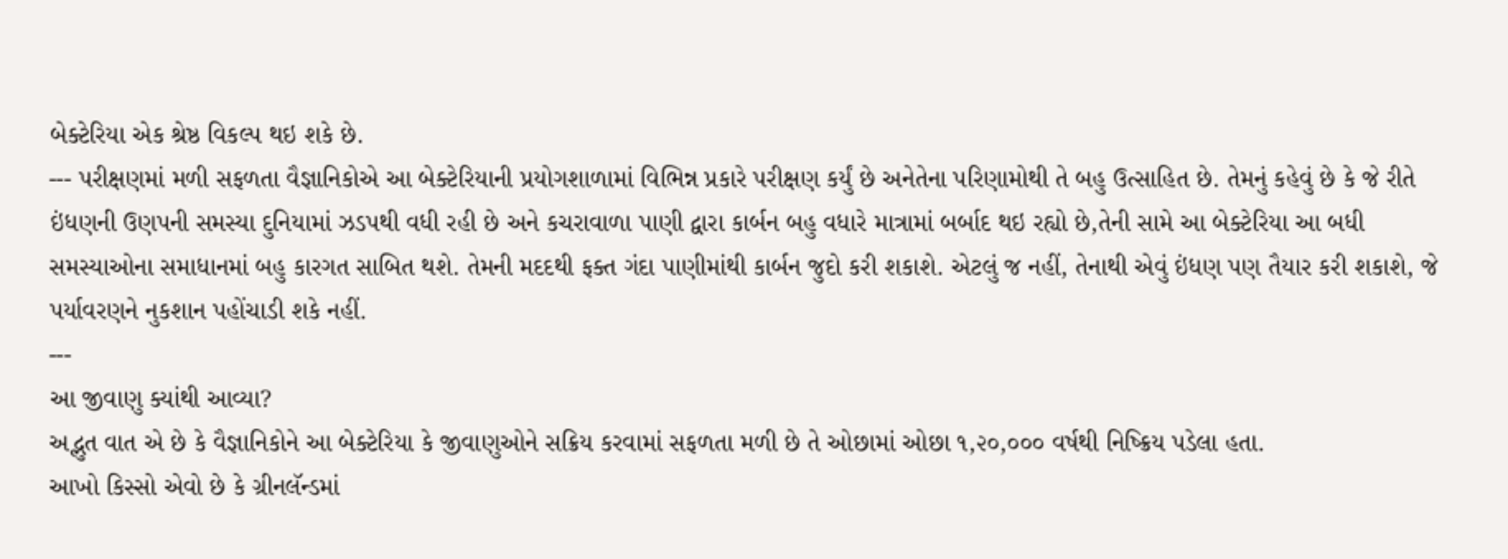બેક્ટેરિયા એક શ્રેષ્ઠ વિકલ્પ થઇ શકે છે.
--- પરીક્ષણમાં મળી સફળતા વૈજ્ઞાનિકોએ આ બેક્ટેરિયાની પ્રયોગશાળામાં વિભિન્ન પ્રકારે પરીક્ષણ કર્યું છે અનેતેના પરિણામોથી તે બહુ ઉત્સાહિત છે. તેમનું કહેવું છે કે જે રીતે ઇંધણની ઉણપની સમસ્યા દુનિયામાં ઝડપથી વધી રહી છે અને કચરાવાળા પાણી દ્વારા કાર્બન બહુ વધારે માત્રામાં બર્બાદ થઇ રહ્યો છે,તેની સામે આ બેક્ટેરિયા આ બધી સમસ્યાઓના સમાધાનમાં બહુ કારગત સાબિત થશે. તેમની મદદથી ફક્ત ગંદા પાણીમાંથી કાર્બન જુદો કરી શકાશે. એટલું જ નહીં, તેનાથી એવું ઇંધણ પણ તૈયાર કરી શકાશે, જે પર્યાવરણને નુકશાન પહોંચાડી શકે નહીં.
---
આ જીવાણુ ક્યાંથી આવ્યા?
અદ્ભુત વાત એ છે કે વૈજ્ઞાનિકોને આ બેક્ટેરિયા કે જીવાણુઓને સક્રિય કરવામાં સફળતા મળી છે તે ઓછામાં ઓછા ૧,૨૦,૦૦૦ વર્ષથી નિષ્ક્રિય પડેલા હતા.
આખો કિસ્સો એવો છે કે ગ્રીનલૅન્ડમાં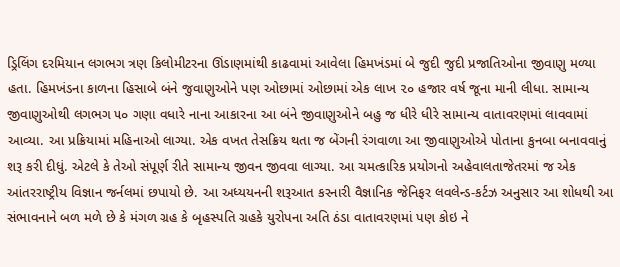ડ્રિલિંગ દરમિયાન લગભગ ત્રણ કિલોમીટરના ઊંડાણમાંથી કાઢવામાં આવેલા હિમખંડમાં બે જુદી જુદી પ્રજાતિઓના જીવાણુ મળ્યા હતા. હિમખંડના કાળના હિસાબે બંને જુવાણુઓને પણ ઓછામાં ઓછામાં એક લાખ ૨૦ હજાર વર્ષ જૂના માની લીધા. સામાન્ય જીવાણુઓથી લગભગ ૫૦ ગણા વધારે નાના આકારના આ બંને જીવાણુઓને બહુ જ ધીરે ધીરે સામાન્ય વાતાવરણમાં લાવવામાં આવ્યા. આ પ્રક્રિયામાં મહિનાઓ લાગ્યા. એક વખત તેસક્રિય થતા જ બેંગની રંગવાળા આ જીવાણુઓએ પોતાના કુનબા બનાવવાનું શરૂ કરી દીધું. એટલે કે તેઓ સંપૂર્ણ રીતે સામાન્ય જીવન જીવવા લાગ્યા. આ ચમત્કારિક પ્રયોગનો અહેવાલતાજેતરમાં જ એક આંતરરાષ્ટ્રીય વિજ્ઞાન જર્નલમાં છપાયો છે. આ અધ્યયનની શરૂઆત કરનારી વૈજ્ઞાનિક જેનિફર લવલેન્ડ-કર્ટઝ અનુસાર આ શોધથી આ સંભાવનાને બળ મળે છે કે મંગળ ગ્રહ કે બૃહસ્પતિ ગ્રહકે યુરોપના અતિ ઠંડા વાતાવરણમાં પણ કોઇ ને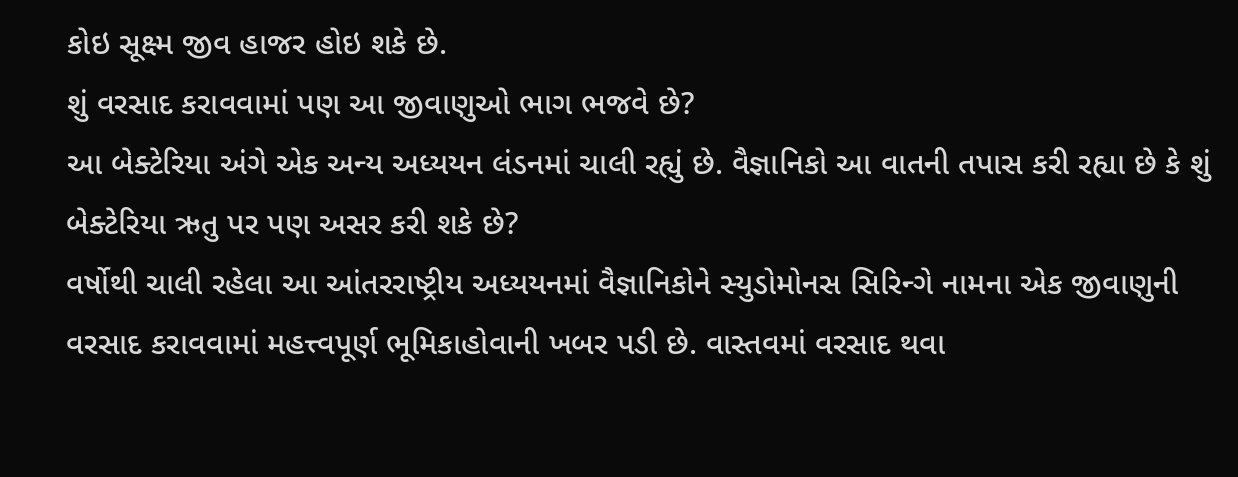કોઇ સૂક્ષ્મ જીવ હાજર હોઇ શકે છે.
શું વરસાદ કરાવવામાં પણ આ જીવાણુઓ ભાગ ભજવે છે?
આ બેક્ટેરિયા અંગે એક અન્ય અધ્યયન લંડનમાં ચાલી રહ્યું છે. વૈજ્ઞાનિકો આ વાતની તપાસ કરી રહ્યા છે કે શું બેક્ટેરિયા ઋતુ પર પણ અસર કરી શકે છે?
વર્ષોથી ચાલી રહેલા આ આંતરરાષ્ટ્રીય અધ્યયનમાં વૈજ્ઞાનિકોને સ્યુડોમોનસ સિરિન્ગે નામના એક જીવાણુની વરસાદ કરાવવામાં મહત્ત્વપૂર્ણ ભૂમિકાહોવાની ખબર પડી છે. વાસ્તવમાં વરસાદ થવા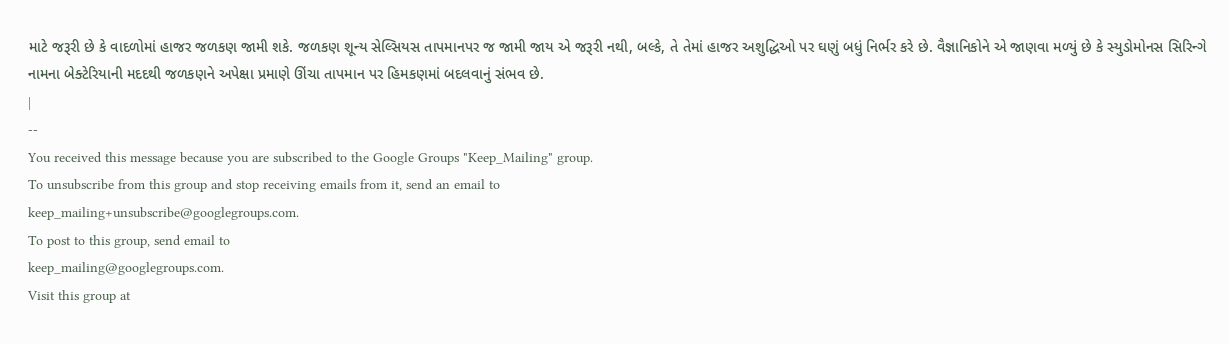માટે જરૂરી છે કે વાદળોમાં હાજર જળકણ જામી શકે. જળકણ શૂન્ય સેલ્સિયસ તાપમાનપર જ જામી જાય એ જરૂરી નથી, બલ્કે, તે તેમાં હાજર અશુદ્ધિઓ પર ઘણું બધું નિર્ભર કરે છે. વૈજ્ઞાનિકોને એ જાણવા મળ્યું છે કે સ્યુડોમોનસ સિરિન્ગે નામના બેક્ટેરિયાની મદદથી જળકણને અપેક્ષા પ્રમાણે ઊંચા તાપમાન પર હિમકણમાં બદલવાનું સંભવ છે.
|
--
You received this message because you are subscribed to the Google Groups "Keep_Mailing" group.
To unsubscribe from this group and stop receiving emails from it, send an email to
keep_mailing+unsubscribe@googlegroups.com.
To post to this group, send email to
keep_mailing@googlegroups.com.
Visit this group at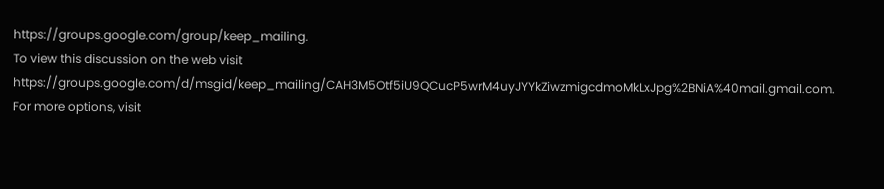https://groups.google.com/group/keep_mailing.
To view this discussion on the web visit
https://groups.google.com/d/msgid/keep_mailing/CAH3M5Otf5iU9QCucP5wrM4uyJYYkZiwzmigcdmoMkLxJpg%2BNiA%40mail.gmail.com.
For more options, visit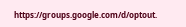https://groups.google.com/d/optout.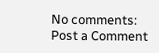No comments:
Post a Comment